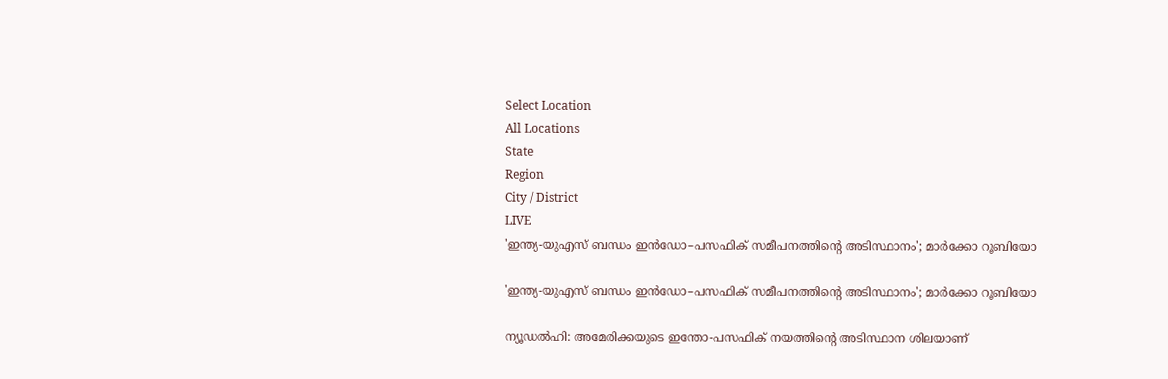Select Location
All Locations
State
Region
City / District
LIVE
'ഇന്ത്യ-യുഎസ് ബന്ധം ഇൻഡോ–പസഫിക് സമീപനത്തിന്റെ അടിസ്ഥാനം'; മാർക്കോ റൂബിയോ

'ഇന്ത്യ-യുഎസ് ബന്ധം ഇൻഡോ–പസഫിക് സമീപനത്തിന്റെ അടിസ്ഥാനം'; മാർക്കോ റൂബിയോ

ന്യൂഡൽഹി: അമേരിക്കയുടെ ഇന്തോ-പസഫിക് നയത്തിന്റെ അടിസ്ഥാന ശിലയാണ്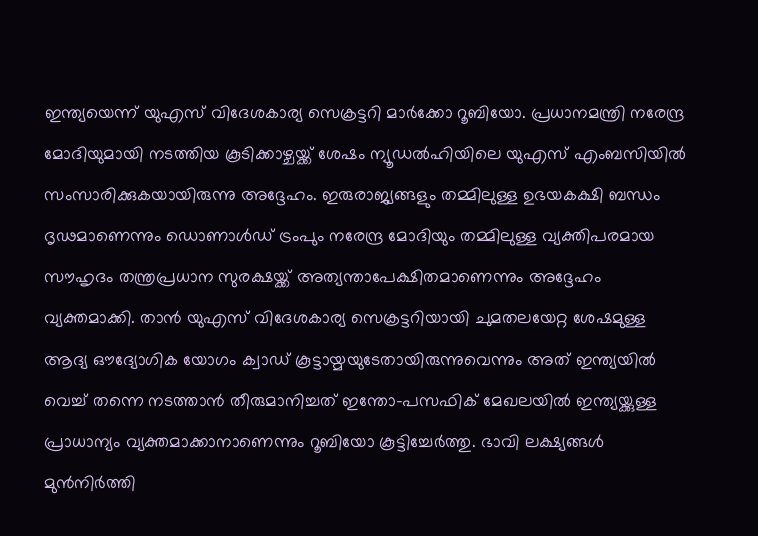ഇന്ത്യയെന്ന് യുഎസ് വിദേശകാര്യ സെക്രട്ടറി മാർക്കോ റൂബിയോ. പ്രധാനമന്ത്രി നരേന്ദ്ര മോദിയുമായി നടത്തിയ കൂടിക്കാഴ്ചയ്ക്ക് ശേഷം ന്യൂഡൽഹിയിലെ യുഎസ് എംബസിയിൽ സംസാരിക്കുകയായിരുന്നു അദ്ദേഹം. ഇരുരാജ്യങ്ങളും തമ്മിലുള്ള ഉഭയകക്ഷി ബന്ധം ദൃഢമാണെന്നും ഡൊണാൾഡ് ട്രംപും നരേന്ദ്ര മോദിയും തമ്മിലുള്ള വ്യക്തിപരമായ സൗഹൃദം തന്ത്രപ്രധാന സുരക്ഷയ്ക്ക് അത്യന്താപേക്ഷിതമാണെന്നും അദ്ദേഹം വ്യക്തമാക്കി. താൻ യുഎസ് വിദേശകാര്യ സെക്രട്ടറിയായി ചുമതലയേറ്റ ശേഷമുള്ള ആദ്യ ഔദ്യോഗിക യോഗം ക്വാഡ് കൂട്ടായ്മയുടേതായിരുന്നുവെന്നും അത് ഇന്ത്യയിൽ വെച്ച് തന്നെ നടത്താൻ തീരുമാനിച്ചത് ഇന്തോ-പസഫിക് മേഖലയിൽ ഇന്ത്യയ്ക്കുള്ള പ്രാധാന്യം വ്യക്തമാക്കാനാണെന്നും റൂബിയോ കൂട്ടിച്ചേർത്തു. ഭാവി ലക്ഷ്യങ്ങൾ മുൻനിർത്തി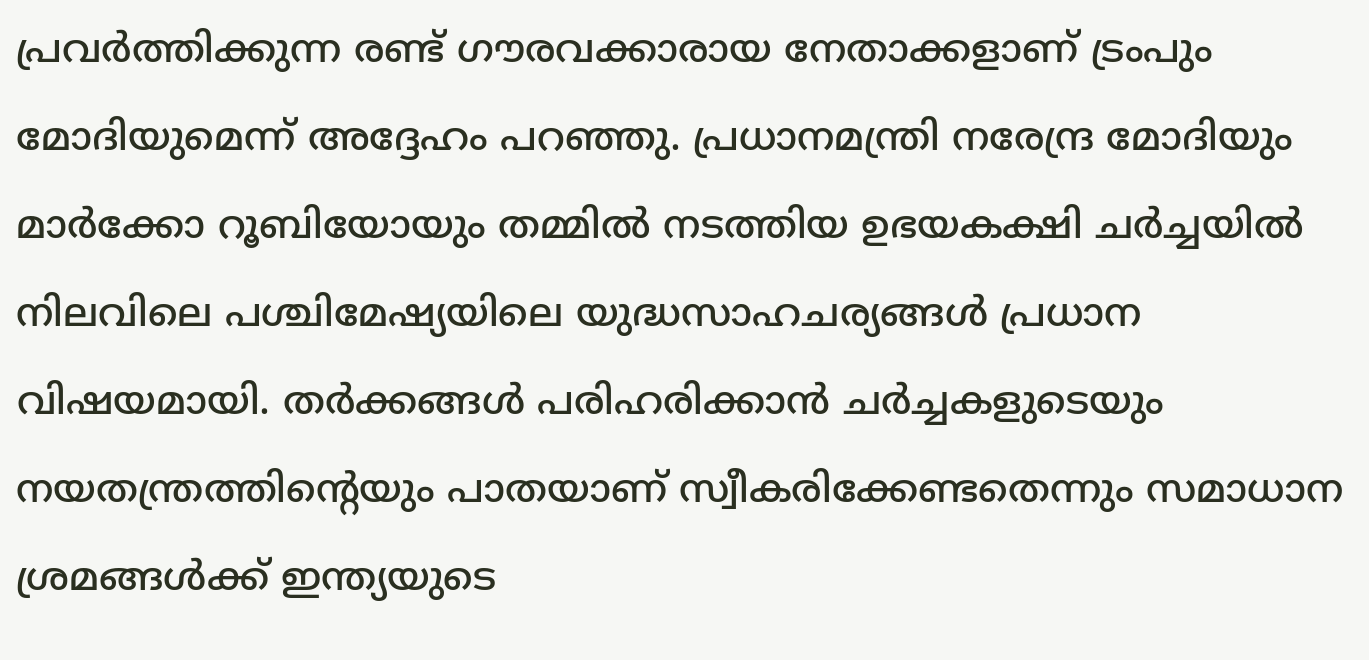പ്രവർത്തിക്കുന്ന രണ്ട് ഗൗരവക്കാരായ നേതാക്കളാണ് ട്രംപും മോദിയുമെന്ന് അദ്ദേഹം പറഞ്ഞു. പ്രധാനമന്ത്രി നരേന്ദ്ര മോദിയും മാർക്കോ റൂബിയോയും തമ്മിൽ നടത്തിയ ഉഭയകക്ഷി ചർച്ചയിൽ നിലവിലെ പശ്ചിമേഷ്യയിലെ യുദ്ധസാഹചര്യങ്ങൾ പ്രധാന വിഷയമായി. തർക്കങ്ങൾ പരിഹരിക്കാൻ ചർച്ചകളുടെയും നയതന്ത്രത്തിന്റെയും പാതയാണ് സ്വീകരിക്കേണ്ടതെന്നും സമാധാന ശ്രമങ്ങൾക്ക് ഇന്ത്യയുടെ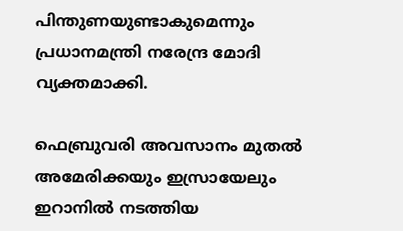പിന്തുണയുണ്ടാകുമെന്നും പ്രധാനമന്ത്രി നരേന്ദ്ര മോദി വ്യക്തമാക്കി.

ഫെബ്രുവരി അവസാനം മുതൽ അമേരിക്കയും ഇസ്രായേലും ഇറാനിൽ നടത്തിയ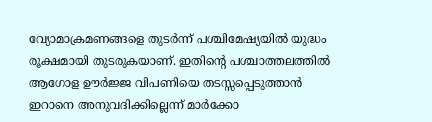വ്യോമാക്രമണങ്ങളെ തുടർന്ന് പശ്ചിമേഷ്യയിൽ യുദ്ധം രൂക്ഷമായി തുടരുകയാണ്. ഇതിന്റെ പശ്ചാത്തലത്തിൽ ആഗോള ഊർജ്ജ വിപണിയെ തടസ്സപ്പെടുത്താൻ ഇറാനെ അനുവദിക്കില്ലെന്ന് മാർക്കോ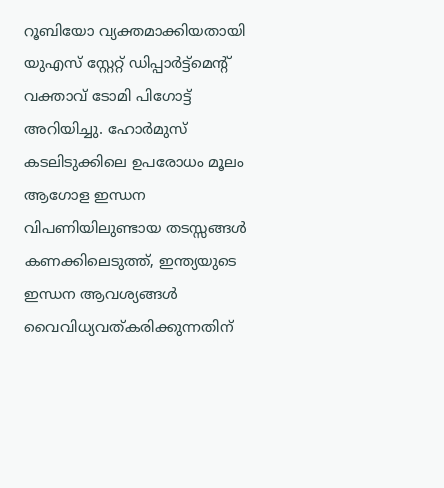റൂബിയോ വ്യക്തമാക്കിയതായി യുഎസ് സ്റ്റേറ്റ് ഡിപ്പാർട്ട്മെന്റ് വക്താവ് ടോമി പിഗോട്ട് അറിയിച്ചു. ഹോർമുസ് കടലിടുക്കിലെ ഉപരോധം മൂലം ആഗോള ഇന്ധന വിപണിയിലുണ്ടായ തടസ്സങ്ങൾ കണക്കിലെടുത്ത്, ഇന്ത്യയുടെ ഇന്ധന ആവശ്യങ്ങൾ വൈവിധ്യവത്കരിക്കുന്നതിന്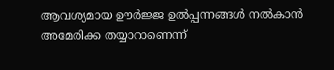ആവശ്യമായ ഊർജ്ജ ഉൽപ്പന്നങ്ങൾ നൽകാൻ അമേരിക്ക തയ്യാറാണെന്ന്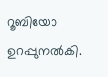റൂബിയോ ഉറപ്പുനൽകി.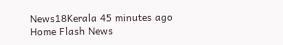News18Kerala 45 minutes ago
Home Flash News